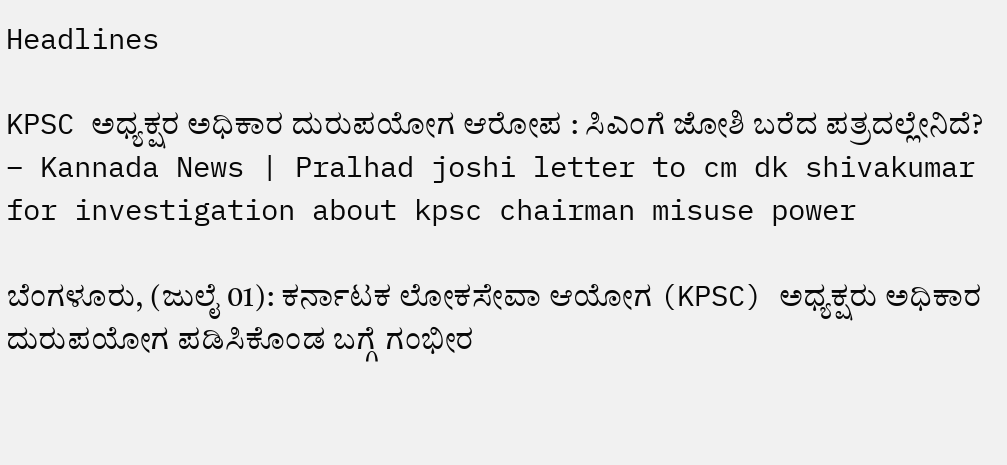Headlines

KPSC ಅಧ್ಯಕ್ಷರ ಅಧಿಕಾರ ದುರುಪಯೋಗ ಆರೋಪ : ಸಿಎಂಗೆ ಜೋಶಿ ಬರೆದ ಪತ್ರದಲ್ಲೇನಿದೆ? – Kannada News | Pralhad joshi letter to cm dk shivakumar for investigation about kpsc chairman misuse power

ಬೆಂಗಳೂರು, (ಜುಲೈ 01): ಕರ್ನಾಟಕ ಲೋಕಸೇವಾ ಆಯೋಗ (KPSC) ಅಧ್ಯಕ್ಷರು ಅಧಿಕಾರ ದುರುಪಯೋಗ ಪಡಿಸಿಕೊಂಡ ಬಗ್ಗೆ ಗಂಭೀರ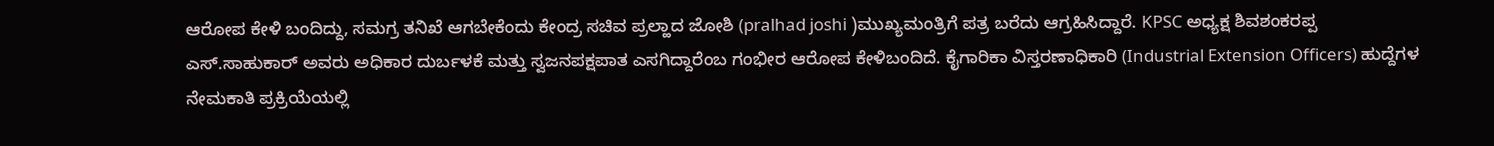ಆರೋಪ ಕೇಳಿ ಬಂದಿದ್ದು, ಸಮಗ್ರ ತನಿಖೆ ಆಗಬೇಕೆಂದು ಕೇಂದ್ರ ಸಚಿವ ಪ್ರಲ್ಹಾದ ಜೋಶಿ (pralhad joshi )ಮುಖ್ಯಮಂತ್ರಿಗೆ ಪತ್ರ ಬರೆದು ಆಗ್ರಹಿಸಿದ್ದಾರೆ. KPSC ಅಧ್ಯಕ್ಷ ಶಿವಶಂಕರಪ್ಪ ಎಸ್.ಸಾಹುಕಾರ್ ಅವರು ಅಧಿಕಾರ ದುರ್ಬಳಕೆ ಮತ್ತು ಸ್ವಜನಪಕ್ಷಪಾತ ಎಸಗಿದ್ದಾರೆಂಬ ಗಂಭೀರ ಆರೋಪ ಕೇಳಿಬಂದಿದೆ. ಕೈಗಾರಿಕಾ ವಿಸ್ತರಣಾಧಿಕಾರಿ (Industrial Extension Officers) ಹುದ್ದೆಗಳ ನೇಮಕಾತಿ ಪ್ರಕ್ರಿಯೆಯಲ್ಲಿ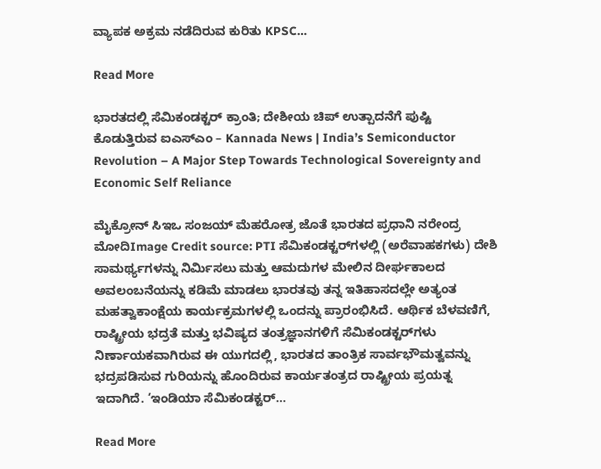ವ್ಯಾಪಕ ಅಕ್ರಮ ನಡೆದಿರುವ ಕುರಿತು KPSC…

Read More

ಭಾರತದಲ್ಲಿ ಸೆಮಿಕಂಡಕ್ಟರ್ ಕ್ರಾಂತಿ; ದೇಶೀಯ ಚಿಪ್ ಉತ್ಪಾದನೆಗೆ ಪುಷ್ಟಿ ಕೊಡುತ್ತಿರುವ ಐಎಸ್ಎಂ – Kannada News | India’s Semiconductor Revolution – A Major Step Towards Technological Sovereignty and Economic Self Reliance

ಮೈಕ್ರೋನ್ ಸಿಇಒ ಸಂಜಯ್ ಮೆಹರೋತ್ರ ಜೊತೆ ಭಾರತದ ಪ್ರಧಾನಿ ನರೇಂದ್ರ ಮೋದಿImage Credit source: PTI ಸೆಮಿಕಂಡಕ್ಟರ್‌ಗಳಲ್ಲಿ (ಅರೆವಾಹಕಗಳು) ದೇಶಿ ಸಾಮರ್ಥ್ಯಗಳನ್ನು ನಿರ್ಮಿಸಲು ಮತ್ತು ಆಮದುಗಳ ಮೇಲಿನ ದೀರ್ಘಕಾಲದ ಅವಲಂಬನೆಯನ್ನು ಕಡಿಮೆ ಮಾಡಲು ಭಾರತವು ತನ್ನ ಇತಿಹಾಸದಲ್ಲೇ ಅತ್ಯಂತ ಮಹತ್ವಾಕಾಂಕ್ಷೆಯ ಕಾರ್ಯಕ್ರಮಗಳಲ್ಲಿ ಒಂದನ್ನು ಪ್ರಾರಂಭಿಸಿದೆ. ಆರ್ಥಿಕ ಬೆಳವಣಿಗೆ, ರಾಷ್ಟ್ರೀಯ ಭದ್ರತೆ ಮತ್ತು ಭವಿಷ್ಯದ ತಂತ್ರಜ್ಞಾನಗಳಿಗೆ ಸೆಮಿಕಂಡಕ್ಟರ್‌ಗಳು ನಿರ್ಣಾಯಕವಾಗಿರುವ ಈ ಯುಗದಲ್ಲಿ, ಭಾರತದ ತಾಂತ್ರಿಕ ಸಾರ್ವಭೌಮತ್ವವನ್ನು ಭದ್ರಪಡಿಸುವ ಗುರಿಯನ್ನು ಹೊಂದಿರುವ ಕಾರ್ಯತಂತ್ರದ ರಾಷ್ಟ್ರೀಯ ಪ್ರಯತ್ನ ಇದಾಗಿದೆ. ‘ಇಂಡಿಯಾ ಸೆಮಿಕಂಡಕ್ಟರ್…

Read More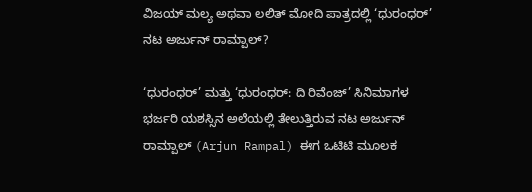ವಿಜಯ್ ಮಲ್ಯ ಅಥವಾ ಲಲಿತ್ ಮೋದಿ ಪಾತ್ರದಲ್ಲಿ ‘ಧುರಂಧರ್’ ನಟ ಅರ್ಜುನ್ ರಾಮ್ಪಾಲ್?

‘ಧುರಂಧರ್’ ಮತ್ತು ‘ಧುರಂಧರ್: ದಿ ರಿವೆಂಜ್’ ಸಿನಿಮಾಗಳ ಭರ್ಜರಿ ಯಶಸ್ಸಿನ ಅಲೆಯಲ್ಲಿ ತೇಲುತ್ತಿರುವ ನಟ ಅರ್ಜುನ್ ರಾಮ್ಪಾಲ್ (Arjun Rampal) ಈಗ ಒಟಿಟಿ ಮೂಲಕ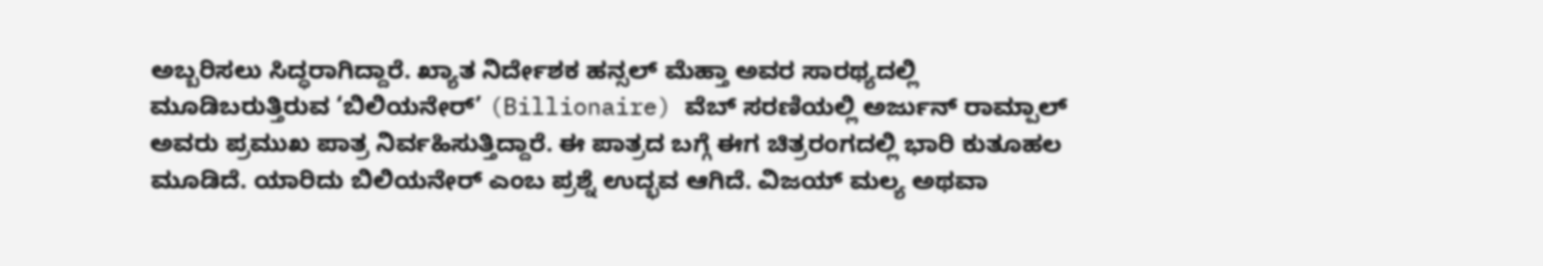ಅಬ್ಬರಿಸಲು ಸಿದ್ಧರಾಗಿದ್ದಾರೆ. ಖ್ಯಾತ ನಿರ್ದೇಶಕ ಹನ್ಸಲ್ ಮೆಹ್ತಾ ಅವರ ಸಾರಥ್ಯದಲ್ಲಿ ಮೂಡಿಬರುತ್ತಿರುವ ‘ಬಿಲಿಯನೇರ್’ (Billionaire) ವೆಬ್ ಸರಣಿಯಲ್ಲಿ ಅರ್ಜುನ್ ರಾಮ್ಪಾಲ್ ಅವರು ಪ್ರಮುಖ ಪಾತ್ರ ನಿರ್ವಹಿಸುತ್ತಿದ್ದಾರೆ. ಈ ಪಾತ್ರದ ಬಗ್ಗೆ ಈಗ ಚಿತ್ರರಂಗದಲ್ಲಿ ಭಾರಿ ಕುತೂಹಲ ಮೂಡಿದೆ. ಯಾರಿದು ಬಿಲಿಯನೇರ್ ಎಂಬ ಪ್ರಶ್ನೆ ಉದ್ಭವ ಆಗಿದೆ. ವಿಜಯ್ ಮಲ್ಯ ಅಥವಾ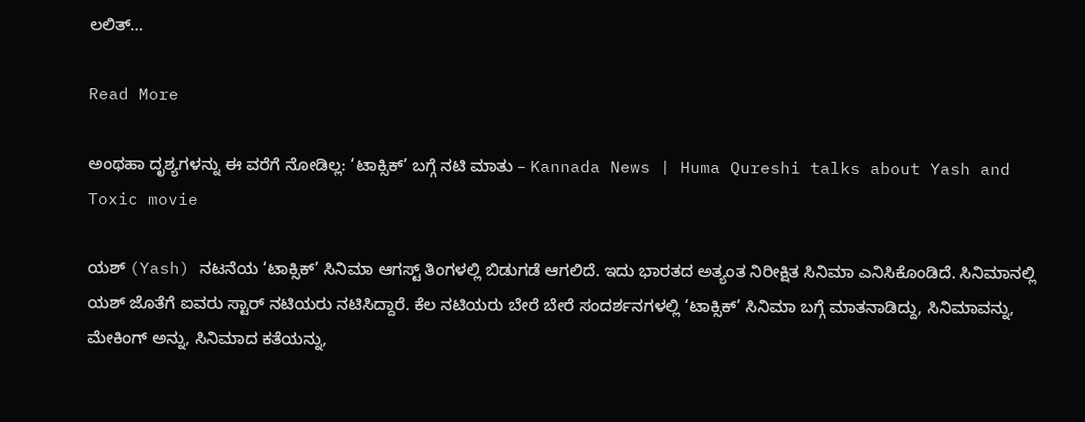ಲಲಿತ್…

Read More

ಅಂಥಹಾ ದೃಶ್ಯಗಳನ್ನು ಈ ವರೆಗೆ ನೋಡಿಲ್ಲ: ‘ಟಾಕ್ಸಿಕ್’ ಬಗ್ಗೆ ನಟಿ ಮಾತು – Kannada News | Huma Qureshi talks about Yash and Toxic movie

ಯಶ್ (Yash) ನಟನೆಯ ‘ಟಾಕ್ಸಿಕ್’ ಸಿನಿಮಾ ಆಗಸ್ಟ್ ತಿಂಗಳಲ್ಲಿ ಬಿಡುಗಡೆ ಆಗಲಿದೆ. ಇದು ಭಾರತದ ಅತ್ಯಂತ ನಿರೀಕ್ಷಿತ ಸಿನಿಮಾ ಎನಿಸಿಕೊಂಡಿದೆ. ಸಿನಿಮಾನಲ್ಲಿ ಯಶ್ ಜೊತೆಗೆ ಐವರು ಸ್ಟಾರ್ ನಟಿಯರು ನಟಿಸಿದ್ದಾರೆ. ಕೆಲ ನಟಿಯರು ಬೇರೆ ಬೇರೆ ಸಂದರ್ಶನಗಳಲ್ಲಿ ‘ಟಾಕ್ಸಿಕ್’ ಸಿನಿಮಾ ಬಗ್ಗೆ ಮಾತನಾಡಿದ್ದು, ಸಿನಿಮಾವನ್ನು, ಮೇಕಿಂಗ್ ಅನ್ನು, ಸಿನಿಮಾದ ಕತೆಯನ್ನು,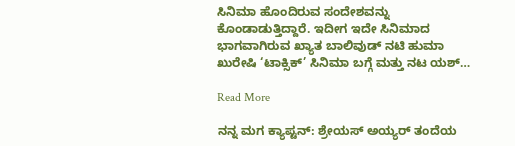ಸಿನಿಮಾ ಹೊಂದಿರುವ ಸಂದೇಶವನ್ನು ಕೊಂಡಾಡುತ್ತಿದ್ದಾರೆ. ಇದೀಗ ಇದೇ ಸಿನಿಮಾದ ಭಾಗವಾಗಿರುವ ಖ್ಯಾತ ಬಾಲಿವುಡ್ ನಟಿ ಹುಮಾ ಖುರೇಷಿ ‘ಟಾಕ್ಸಿಕ್’ ಸಿನಿಮಾ ಬಗ್ಗೆ ಮತ್ತು ನಟ ಯಶ್…

Read More

ನನ್ನ ಮಗ ಕ್ಯಾಪ್ಟನ್: ಶ್ರೇಯಸ್ ಅಯ್ಯರ್ ತಂದೆಯ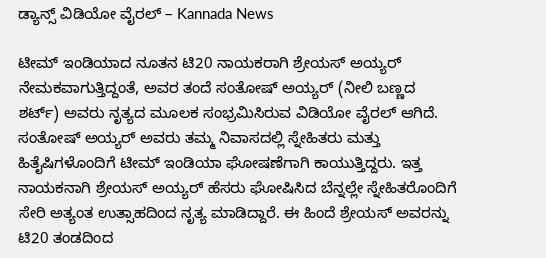ಡ್ಯಾನ್ಸ್ ವಿಡಿಯೋ ವೈರಲ್ – Kannada News

ಟೀಮ್ ಇಂಡಿಯಾದ ನೂತನ ಟಿ20 ನಾಯಕರಾಗಿ ಶ್ರೇಯಸ್ ಅಯ್ಯರ್ ನೇಮಕವಾಗುತ್ತಿದ್ದಂತೆ, ಅವರ ತಂದೆ ಸಂತೋಷ್ ಅಯ್ಯರ್ (ನೀಲಿ ಬಣ್ಣದ ಶರ್ಟ್) ಅವರು ನೃತ್ಯದ ಮೂಲಕ ಸಂಭ್ರಮಿಸಿರುವ ವಿಡಿಯೋ ವೈರಲ್ ಆಗಿದೆ. ಸಂತೋಷ್ ಅಯ್ಯರ್ ಅವರು ತಮ್ಮ ನಿವಾಸದಲ್ಲಿ ಸ್ನೇಹಿತರು ಮತ್ತು ಹಿತೈಷಿಗಳೊಂದಿಗೆ ಟೀಮ್ ಇಂಡಿಯಾ ಘೋಷಣೆಗಾಗಿ ಕಾಯುತ್ತಿದ್ದರು. ಇತ್ತ ನಾಯಕನಾಗಿ ಶ್ರೇಯಸ್ ಅಯ್ಯರ್ ಹೆಸರು ಘೋಷಿಸಿದ ಬೆನ್ನಲ್ಲೇ ಸ್ನೇಹಿತರೊಂದಿಗೆ ಸೇರಿ ಅತ್ಯಂತ ಉತ್ಸಾಹದಿಂದ ನೃತ್ಯ ಮಾಡಿದ್ದಾರೆ. ಈ ಹಿಂದೆ ಶ್ರೇಯಸ್ ಅವರನ್ನು ಟಿ20 ತಂಡದಿಂದ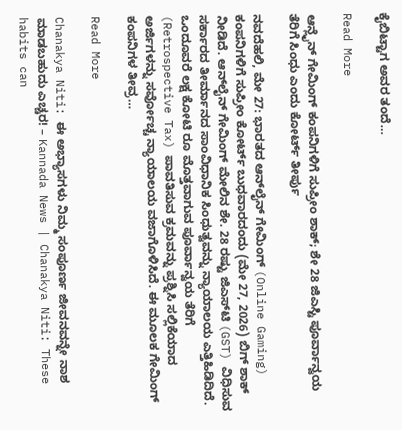ಕೈಬಿಟ್ಟಾಗ ಅವರ ತಂದೆ…

Read More

ಆನ್ಲೈನ್ ಗೇಮಿಂಗ್ ಕಂಪನಿಗಳಿಗೆ ಸುಪ್ರೀಂ ಶಾಕ್; ಶೇ 28 ಜಿಎಸ್ಟಿ ಪೂರ್ವಾನ್ವಯ ತೆರಿಗೆ ಸಿಂಧು ಎಂದು ಕೋರ್ಟ್ ತೀರ್ಪು

ನವದೆಹಲಿ, ಮೇ 27: ಭಾರತದ ಆನ್‌ಲೈನ್ ಗೇಮಿಂಗ್ (Online Gaming) ಕಂಪನಿಗಳಿಗೆ ಸುಪ್ರೀಂ ಕೋರ್ಟ್ ಬುಧವಾರದಂದು (ಮೇ 27, 2026) ಬಿಗ್ ಶಾಕ್ ನೀಡಿದೆ. ಆನ್‌ಲೈನ್ ಗೇಮಿಂಗ್ ಮೇಲಿನ ಶೇ. 28 ರಷ್ಟು ಜಿಎಸ್‌ಟಿ (GST) ವಿಧಿಸುವ ಸರ್ಕಾರದ ತೀರ್ಮಾನದ ಸಾಂವಿಧಾನಿಕ ಸಿಂಧುತ್ವವನ್ನು ನ್ಯಾಯಾಲಯ ಎತ್ತಿಹಿಡಿದಿದೆ. ಒಂದೂವರೆ ಲಕ್ಷ ಕೋಟಿ ರೂ ಮೊತ್ತವಾಗುವ ಪೂರ್ವಾನ್ವಯ ತೆರಿಗೆ (Retrospective Tax) ಪಾವತಿಸುವ ಕ್ರಮವನ್ನು ಪ್ರಶ್ನಿಸಿ ಸಲ್ಲಿಕೆಯಾದ ಅರ್ಜಿಗಳನ್ನು ಸರ್ವೋಚ್ಚ ನ್ಯಾಯಾಲಯ ವಜಾಗೊಳಿಸಿದೆ. ಈ ಮೂಲಕ ಗೇಮಿಂಗ್ ಕಂಪನಿಗಳ ತೀವ್ರ…

Read More

Chanakya Niti: ಈ ಅಭ್ಯಾಸಗಳು ನಿಮ್ಮ ಸಂಪೂರ್ಣ ಜೀವನವನ್ನೇ ನಾಶ ಮಾಡಬಹುದು ಎಚ್ಚರ! – Kannada News | Chanakya Niti: These habits can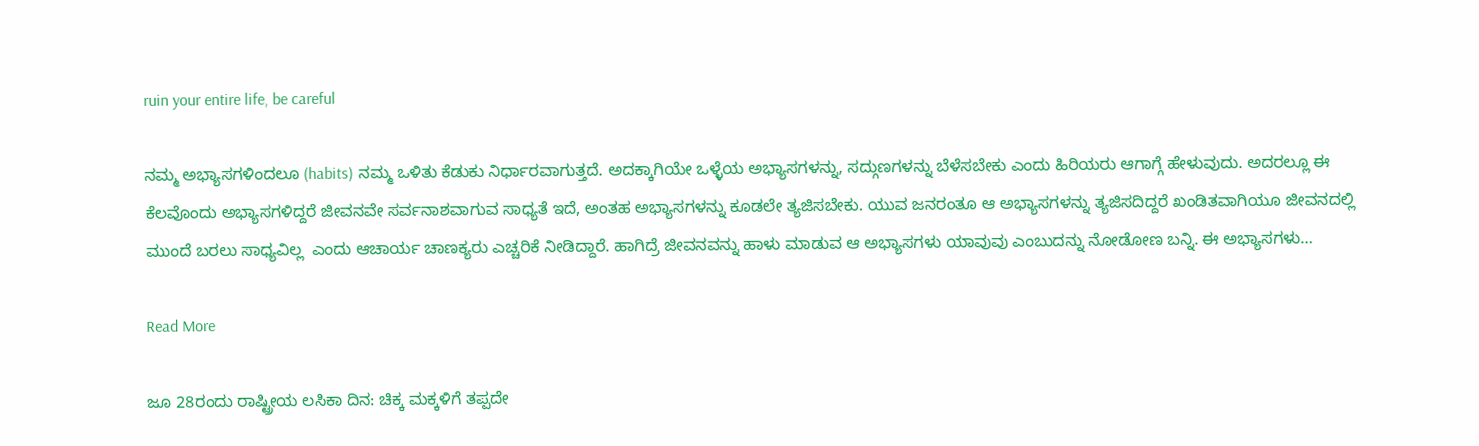ruin your entire life, be careful

ನಮ್ಮ ಅಭ್ಯಾಸಗಳಿಂದಲೂ (habits) ನಮ್ಮ ಒಳಿತು ಕೆಡುಕು ನಿರ್ಧಾರವಾಗುತ್ತದೆ. ಅದಕ್ಕಾಗಿಯೇ ಒಳ್ಳೆಯ ಅಭ್ಯಾಸಗಳನ್ನು, ಸದ್ಗುಣಗಳನ್ನು ಬೆಳೆಸಬೇಕು ಎಂದು ಹಿರಿಯರು ಆಗಾಗ್ಗೆ ಹೇಳುವುದು. ಅದರಲ್ಲೂ ಈ ಕೆಲವೊಂದು ಅಭ್ಯಾಸಗಳಿದ್ದರೆ ಜೀವನವೇ ಸರ್ವನಾಶವಾಗುವ ಸಾಧ್ಯತೆ ಇದೆ, ಅಂತಹ ಅಭ್ಯಾಸಗಳನ್ನು ಕೂಡಲೇ ತ್ಯಜಿಸಬೇಕು. ಯುವ ಜನರಂತೂ ಆ ಅಭ್ಯಾಸಗಳನ್ನು ತ್ಯಜಿಸದಿದ್ದರೆ ಖಂಡಿತವಾಗಿಯೂ ಜೀವನದಲ್ಲಿ  ಮುಂದೆ ಬರಲು ಸಾಧ್ಯವಿಲ್ಲ  ಎಂದು ಆಚಾರ್ಯ ಚಾಣಕ್ಯರು ಎಚ್ಚರಿಕೆ ನೀಡಿದ್ದಾರೆ. ಹಾಗಿದ್ರೆ ಜೀವನವನ್ನು ಹಾಳು ಮಾಡುವ ಆ ಅಭ್ಯಾಸಗಳು ಯಾವುವು ಎಂಬುದನ್ನು ನೋಡೋಣ ಬನ್ನಿ. ಈ ಅಭ್ಯಾಸಗಳು…

Read More

ಜೂ 28ರಂದು ರಾಷ್ಟ್ರೀಯ ಲಸಿಕಾ ದಿನ: ಚಿಕ್ಕ ಮಕ್ಕಳಿಗೆ ತಪ್ಪದೇ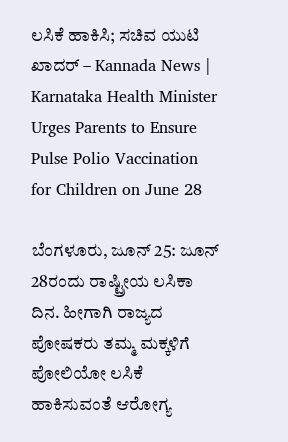ಲಸಿಕೆ ಹಾಕಿಸಿ; ಸಚಿವ ಯುಟಿ ಖಾದರ್ – Kannada News | Karnataka Health Minister Urges Parents to Ensure Pulse Polio Vaccination for Children on June 28

ಬೆಂಗಳೂರು, ಜೂನ್ 25: ಜೂನ್ 28ರಂದು ರಾಷ್ಟ್ರೀಯ ಲಸಿಕಾ ದಿನ. ಹೀಗಾಗಿ ರಾಜ್ಯದ ಪೋಷಕರು ತಮ್ಮ ಮಕ್ಕಳಿಗೆ ಪೋಲಿಯೋ ಲಸಿಕೆ ಹಾಕಿಸುವಂತೆ ಆರೋಗ್ಯ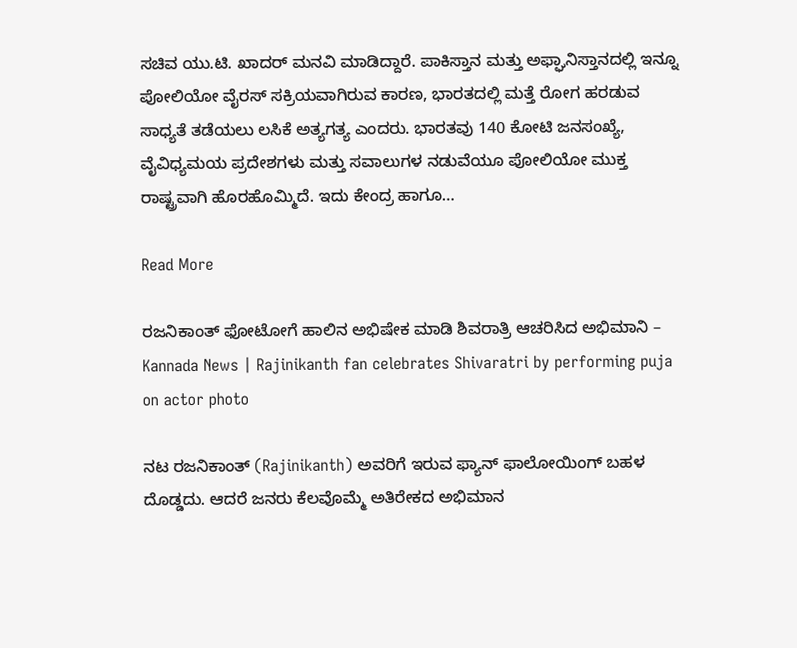ಸಚಿವ ಯು.ಟಿ. ಖಾದರ್ ಮನವಿ ಮಾಡಿದ್ದಾರೆ. ಪಾಕಿಸ್ತಾನ ಮತ್ತು ಅಫ್ಘಾನಿಸ್ತಾನದಲ್ಲಿ ಇನ್ನೂ ಪೋಲಿಯೋ ವೈರಸ್ ಸಕ್ರಿಯವಾಗಿರುವ ಕಾರಣ, ಭಾರತದಲ್ಲಿ ಮತ್ತೆ ರೋಗ ಹರಡುವ ಸಾಧ್ಯತೆ ತಡೆಯಲು ಲಸಿಕೆ ಅತ್ಯಗತ್ಯ ಎಂದರು. ಭಾರತವು 140 ಕೋಟಿ ಜನಸಂಖ್ಯೆ, ವೈವಿಧ್ಯಮಯ ಪ್ರದೇಶಗಳು ಮತ್ತು ಸವಾಲುಗಳ ನಡುವೆಯೂ ಪೋಲಿಯೋ ಮುಕ್ತ ರಾಷ್ಟ್ರವಾಗಿ ಹೊರಹೊಮ್ಮಿದೆ. ಇದು ಕೇಂದ್ರ ಹಾಗೂ…

Read More

ರಜನಿಕಾಂತ್ ಫೋಟೋಗೆ ಹಾಲಿನ ಅಭಿಷೇಕ ಮಾಡಿ ಶಿವರಾತ್ರಿ ಆಚರಿಸಿದ ಅಭಿಮಾನಿ – Kannada News | Rajinikanth fan celebrates Shivaratri by performing puja on actor photo

ನಟ ರಜನಿಕಾಂತ್ (Rajinikanth) ಅವರಿಗೆ ಇರುವ ಫ್ಯಾನ್ ಫಾಲೋಯಿಂಗ್ ಬಹಳ ದೊಡ್ಡದು. ಆದರೆ ಜನರು ಕೆಲವೊಮ್ಮೆ ಅತಿರೇಕದ ಅಭಿಮಾನ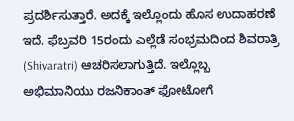ಪ್ರದರ್ಶಿಸುತ್ತಾರೆ. ಅದಕ್ಕೆ ಇಲ್ಲೊಂದು ಹೊಸ ಉದಾಹರಣೆ ಇದೆ. ಫೆಬ್ರವರಿ 15ರಂದು ಎಲ್ಲೆಡೆ ಸಂಭ್ರಮದಿಂದ ಶಿವರಾತ್ರಿ (Shivaratri) ಆಚರಿಸಲಾಗುತ್ತಿದೆ. ಇಲ್ಲೊಬ್ಬ ಅಭಿಮಾನಿಯು ರಜನಿಕಾಂತ್ ಫೋಟೋಗೆ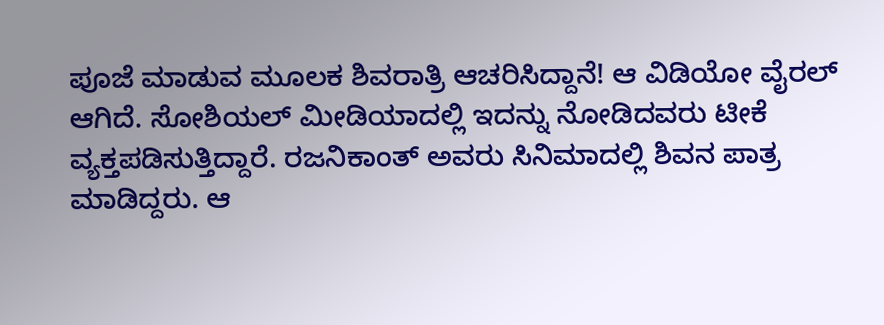ಪೂಜೆ ಮಾಡುವ ಮೂಲಕ ಶಿವರಾತ್ರಿ ಆಚರಿಸಿದ್ದಾನೆ! ಆ ವಿಡಿಯೋ ವೈರಲ್ ಆಗಿದೆ. ಸೋಶಿಯಲ್ ಮೀಡಿಯಾದಲ್ಲಿ ಇದನ್ನು ನೋಡಿದವರು ಟೀಕೆ ವ್ಯಕ್ತಪಡಿಸುತ್ತಿದ್ದಾರೆ. ರಜನಿಕಾಂತ್ ಅವರು ಸಿನಿಮಾದಲ್ಲಿ ಶಿವನ ಪಾತ್ರ ಮಾಡಿದ್ದರು. ಆ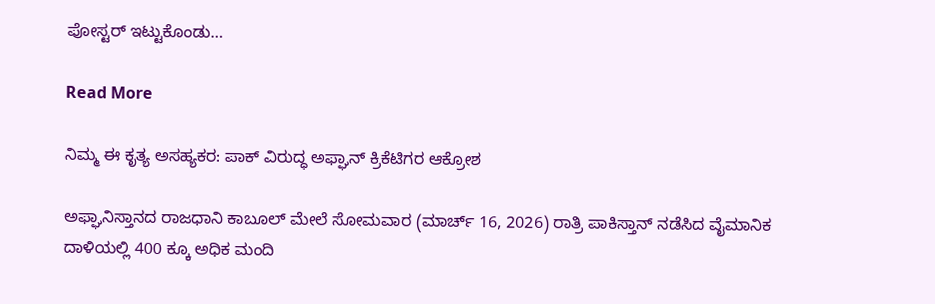ಪೋಸ್ಟರ್ ಇಟ್ಟುಕೊಂಡು…

Read More

ನಿಮ್ಮ ಈ ಕೃತ್ಯ ಅಸಹ್ಯಕರ: ಪಾಕ್ ವಿರುದ್ಧ ಅಫ್ಘಾನ್ ಕ್ರಿಕೆಟಿಗರ ಆಕ್ರೋಶ

ಅಫ್ಘಾನಿಸ್ತಾನದ ರಾಜಧಾನಿ ಕಾಬೂಲ್ ಮೇಲೆ ಸೋಮವಾರ (ಮಾರ್ಚ್ 16, 2026) ರಾತ್ರಿ ಪಾಕಿಸ್ತಾನ್ ನಡೆಸಿದ ವೈಮಾನಿಕ ದಾಳಿಯಲ್ಲಿ 400 ಕ್ಕೂ ಅಧಿಕ ಮಂದಿ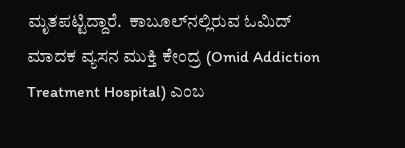ಮೃತಪಟ್ಟಿದ್ದಾರೆ.  ಕಾಬೂಲ್‌ನಲ್ಲಿರುವ ಓಮಿದ್ ಮಾದಕ ವ್ಯಸನ ಮುಕ್ತಿ ಕೇಂದ್ರ (Omid Addiction Treatment Hospital) ಎಂಬ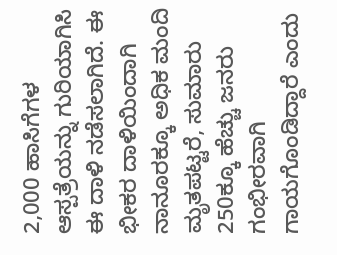2,000 ಹಾಸಿಗೆಗಳ ಆಸ್ಪತ್ರೆಯನ್ನು ಗುರಿಯಾಗಿಸಿ ಈ ದಾಳಿ ನಡೆಸಲಾಗಿದೆ. ಈ ಭೀಕರ ದಾಳಿಯಿಂದಾಗಿ ನಾನೂರಕ್ಕೂ ಅಧಿಕ ಮಂದಿ ಮೃತಪಟ್ಟರೆ, ಸುಮಾರು 250ಕ್ಕೂ ಹೆಚ್ಚು ಜನರು ಗಂಭೀರವಾಗಿ ಗಾಯಗೊಂಡಿದ್ದಾರೆ ಎಂದು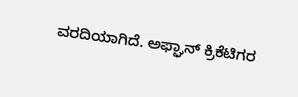ವರದಿಯಾಗಿದೆ. ಅಫ್ಘಾನ್ ಕ್ರಿಕೆಟಿಗರ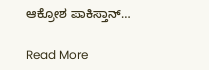ಆಕ್ರೋಶ ಪಾಕಿಸ್ತಾನ್…

Read More